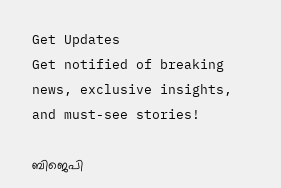Get Updates
Get notified of breaking news, exclusive insights, and must-see stories!

ബിജെപി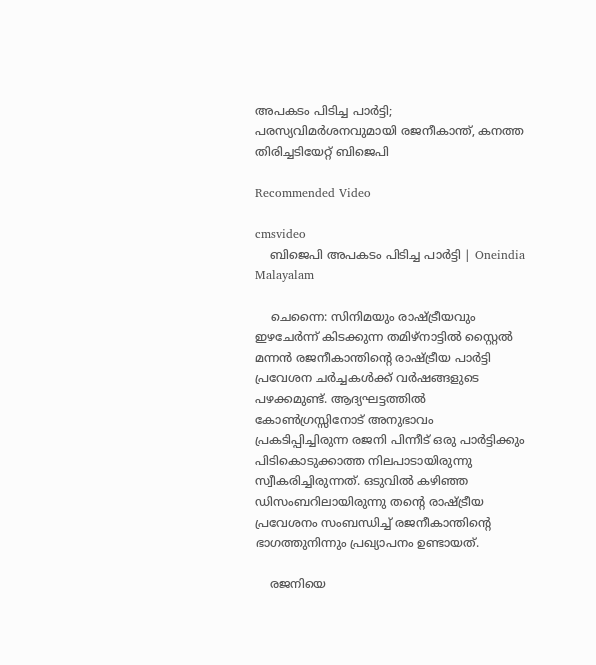അപകടം പിടിച്ച പാര്‍ട്ടി; പരസ്യവിമര്‍ശനവുമായി രജനീകാന്ത്, കനത്ത തിരിച്ചടിയേറ്റ് ബിജെപി

Recommended Video

cmsvideo
    ബിജെപി അപകടം പിടിച്ച പാര്‍ട്ടി | Oneindia Malayalam

    ചെന്നൈ: സിനിമയും രാഷ്ട്രീയവും ഇഴചേര്‍ന്ന് കിടക്കുന്ന തമിഴ്‌നാട്ടില്‍ സ്റ്റൈല്‍ മന്നന്‍ രജനീകാന്തിന്റെ രാഷ്ട്രീയ പാര്‍ട്ടി പ്രവേശന ചര്‍ച്ചകള്‍ക്ക് വര്‍ഷങ്ങളുടെ പഴക്കമുണ്ട്. ആദ്യഘട്ടത്തില്‍ കോണ്‍ഗ്രസ്സിനോട് അനുഭാവം പ്രകടിപ്പിച്ചിരുന്ന രജനി പിന്നീട് ഒരു പാര്‍ട്ടിക്കും പിടികൊടുക്കാത്ത നിലപാടായിരുന്നു സ്വീകരിച്ചിരുന്നത്. ഒടുവില്‍ കഴിഞ്ഞ ഡിസംബറിലായിരുന്നു തന്റെ രാഷ്ട്രീയ പ്രവേശനം സംബന്ധിച്ച് രജനീകാന്തിന്റെ ഭാഗത്തുനിന്നും പ്രഖ്യാപനം ഉണ്ടായത്.

    രജനിയെ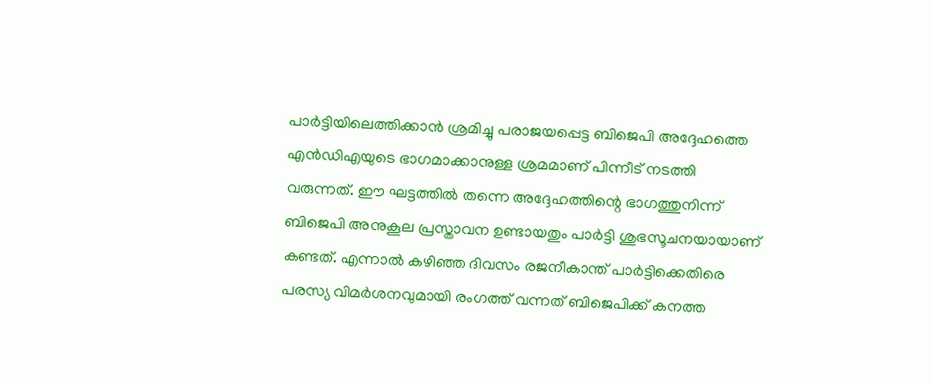പാര്‍ട്ടിയിലെത്തിക്കാന്‍ ശ്രമിച്ചു പരാജയപ്പെട്ട ബിജെപി അദ്ദേഹത്തെ എന്‍ഡിഎയുടെ ഭാഗമാക്കാനുള്ള ശ്രമമാണ് പിന്നീട് നടത്തി വരുന്നത്. ഈ ഘട്ടത്തില്‍ തന്നെ അദ്ദേഹത്തിന്റെ ഭാഗത്തുനിന്ന് ബിജെപി അനുകൂല പ്രസ്താവന ഉണ്ടായതും പാര്‍ട്ടി ശുഭസൂചനയായാണ് കണ്ടത്. എന്നാല്‍ കഴിഞ്ഞ ദിവസം രജനീകാന്ത് പാര്‍ട്ടിക്കെതിരെ പരസ്യ വിമര്‍ശനവുമായി രംഗത്ത് വന്നത് ബിജെപിക്ക് കനത്ത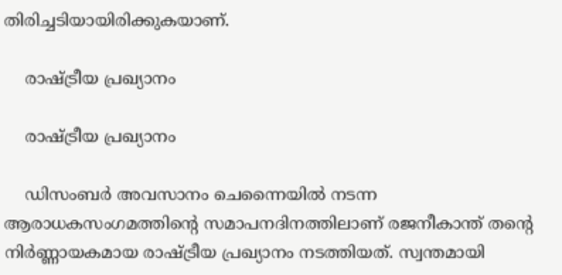തിരിച്ചടിയായിരിക്കുകയാണ്.

    രാഷ്ട്രീയ പ്രഖ്യാനം

    രാഷ്ട്രീയ പ്രഖ്യാനം

    ഡിസംബര്‍ അവസാനം ചെന്നൈയില്‍ നടന്ന ആരാധകസംഗമത്തിന്റെ സമാപനദിനത്തിലാണ് രജനീകാന്ത് തന്റെ നിര്‍ണ്ണായകമായ രാഷ്ട്രീയ പ്രഖ്യാനം നടത്തിയത്. സ്വന്തമായി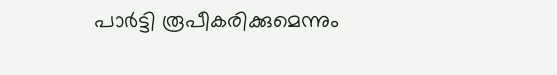പാര്‍ട്ടി രൂപീകരിക്കുമെന്നും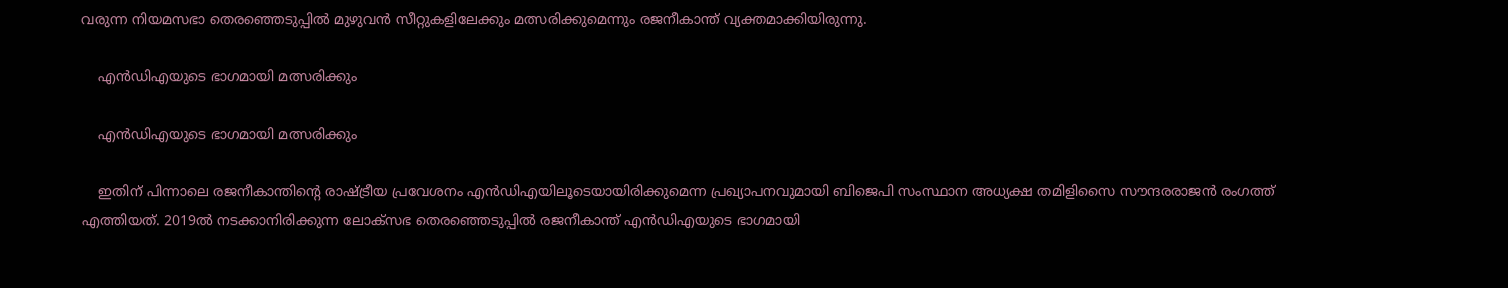വരുന്ന നിയമസഭാ തെരഞ്ഞെടുപ്പില്‍ മുഴുവന്‍ സീറ്റുകളിലേക്കും മത്സരിക്കുമെന്നും രജനീകാന്ത് വ്യക്തമാക്കിയിരുന്നു.

    എന്‍ഡിഎയുടെ ഭാഗമായി മത്സരിക്കും

    എന്‍ഡിഎയുടെ ഭാഗമായി മത്സരിക്കും

    ഇതിന് പിന്നാലെ രജനീകാന്തിന്റെ രാഷ്ട്രീയ പ്രവേശനം എന്‍ഡിഎയിലൂടെയായിരിക്കുമെന്ന പ്രഖ്യാപനവുമായി ബിജെപി സംസ്ഥാന അധ്യക്ഷ തമിളിസൈ സൗന്ദരരാജന്‍ രംഗത്ത് എത്തിയത്. 2019ല്‍ നടക്കാനിരിക്കുന്ന ലോക്‌സഭ തെരഞ്ഞെടുപ്പില്‍ രജനീകാന്ത് എന്‍ഡിഎയുടെ ഭാഗമായി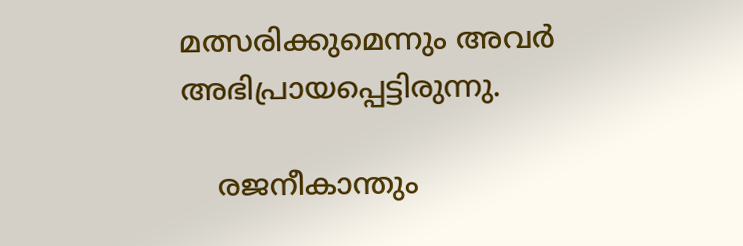മത്സരിക്കുമെന്നും അവര്‍ അഭിപ്രായപ്പെട്ടിരുന്നു.

    രജനീകാന്തും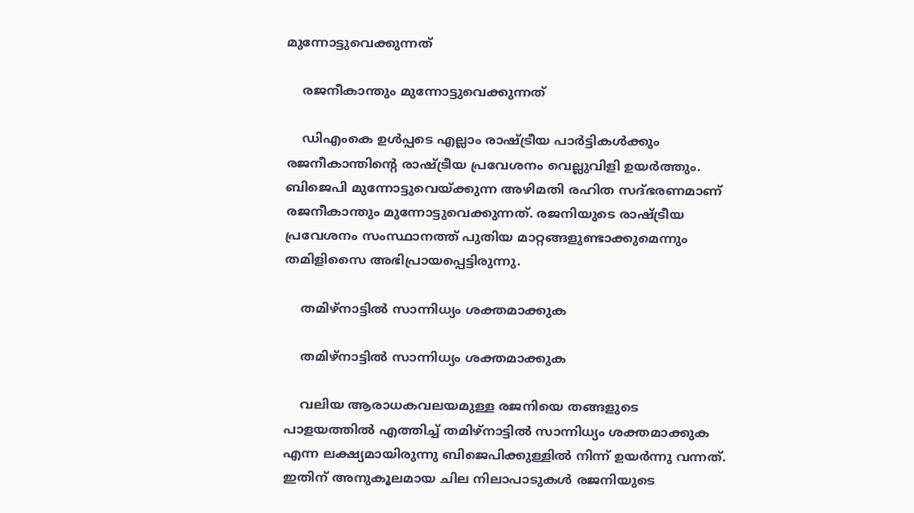മുന്നോട്ടുവെക്കുന്നത്

    രജനീകാന്തും മുന്നോട്ടുവെക്കുന്നത്

    ഡിഎംകെ ഉള്‍പ്പടെ എല്ലാം രാഷ്ട്രീയ പാര്‍ട്ടികള്‍ക്കും രജനീകാന്തിന്റെ രാഷ്ട്രീയ പ്രവേശനം വെല്ലുവിളി ഉയര്‍ത്തും. ബിജെപി മുന്നോട്ടുവെയ്ക്കുന്ന അഴിമതി രഹിത സദ്ഭരണമാണ് രജനീകാന്തും മുന്നോട്ടുവെക്കുന്നത്. രജനിയുടെ രാഷ്ട്രീയ പ്രവേശനം സംസ്ഥാനത്ത് പുതിയ മാറ്റങ്ങളുണ്ടാക്കുമെന്നും തമിളിസൈ അഭിപ്രായപ്പെട്ടിരുന്നു.

    തമിഴ്‌നാട്ടില്‍ സാന്നിധ്യം ശക്തമാക്കുക

    തമിഴ്‌നാട്ടില്‍ സാന്നിധ്യം ശക്തമാക്കുക

    വലിയ ആരാധകവലയമുള്ള രജനിയെ തങ്ങളുടെ പാളയത്തില്‍ എത്തിച്ച് തമിഴ്‌നാട്ടില്‍ സാന്നിധ്യം ശക്തമാക്കുക എന്ന ലക്ഷ്യമായിരുന്നു ബിജെപിക്കുള്ളില്‍ നിന്ന് ഉയര്‍ന്നു വന്നത്. ഇതിന് അനുകൂലമായ ചില നിലാപാടുകള്‍ രജനിയുടെ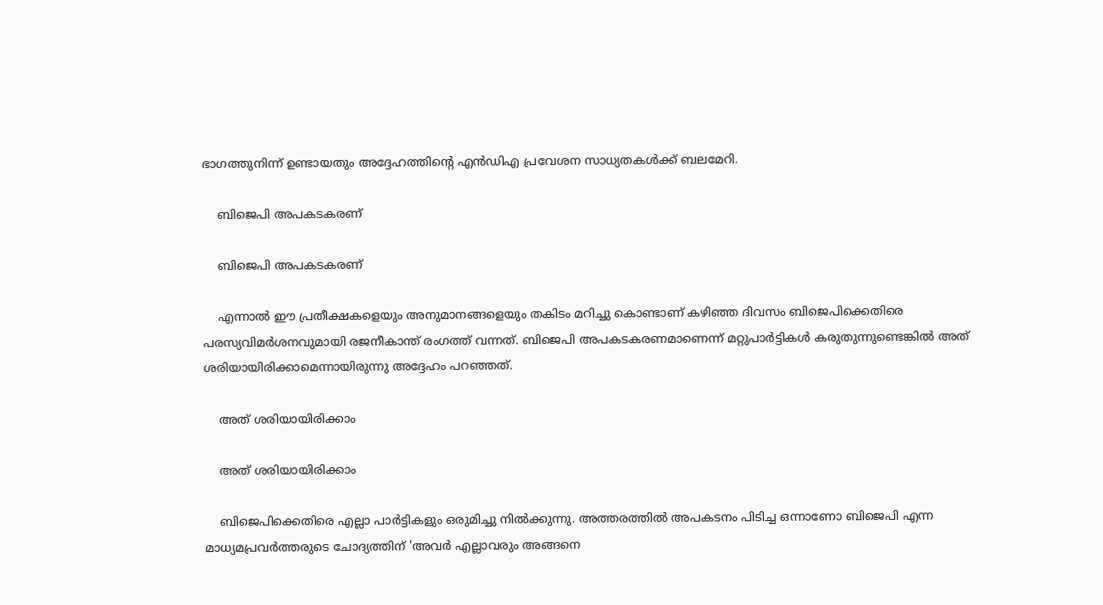ഭാഗത്തുനിന്ന് ഉണ്ടായതും അദ്ദേഹത്തിന്റെ എന്‍ഡിഎ പ്രവേശന സാധ്യതകള്‍ക്ക് ബലമേറി.

    ബിജെപി അപകടകരണ്

    ബിജെപി അപകടകരണ്

    എന്നാല്‍ ഈ പ്രതീക്ഷകളെയും അനുമാനങ്ങളെയും തകിടം മറിച്ചു കൊണ്ടാണ് കഴിഞ്ഞ ദിവസം ബിജെപിക്കെതിരെ പരസ്യവിമര്‍ശനവുമായി രജനീകാന്ത് രംഗത്ത് വന്നത്. ബിജെപി അപകടകരണമാണെന്ന് മറ്റുപാര്‍ട്ടികള്‍ കരുതുന്നുണ്ടെങ്കില്‍ അത് ശരിയായിരിക്കാമെന്നായിരുന്നു അദ്ദേഹം പറഞ്ഞത്.

    അത് ശരിയായിരിക്കാം

    അത് ശരിയായിരിക്കാം

    ബിജെപിക്കെതിരെ എല്ലാ പാര്‍ട്ടികളും ഒരുമിച്ചു നില്‍ക്കുന്നു. അത്തരത്തില്‍ അപകടനം പിടിച്ച ഒന്നാണോ ബിജെപി എന്ന മാധ്യമപ്രവര്‍ത്തരുടെ ചോദ്യത്തിന് 'അവര്‍ എല്ലാവരും അങ്ങനെ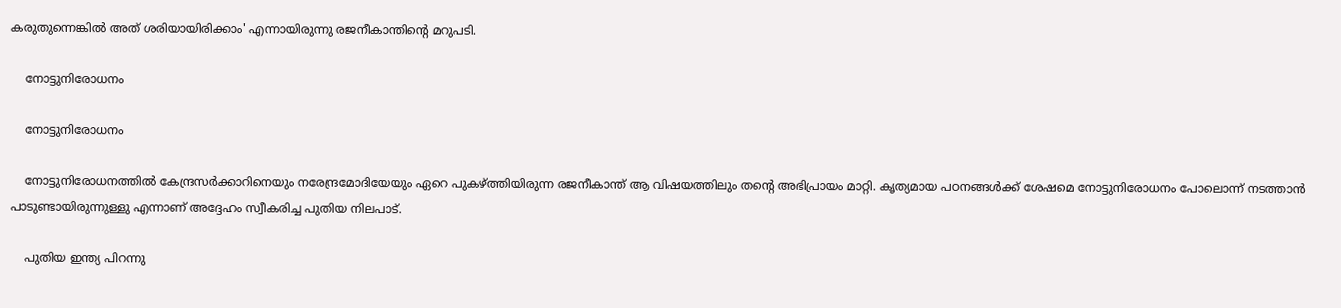കരുതുന്നെങ്കില്‍ അത് ശരിയായിരിക്കാം' എന്നായിരുന്നു രജനീകാന്തിന്റെ മറുപടി.

    നോട്ടുനിരോധനം

    നോട്ടുനിരോധനം

    നോട്ടുനിരോധനത്തില്‍ കേന്ദ്രസര്‍ക്കാറിനെയും നരേന്ദ്രമോദിയേയും ഏറെ പുകഴ്ത്തിയിരുന്ന രജനീകാന്ത് ആ വിഷയത്തിലും തന്റെ അഭിപ്രായം മാറ്റി. കൃത്യമായ പഠനങ്ങള്‍ക്ക് ശേഷമെ നോട്ടുനിരോധനം പോലൊന്ന് നടത്താന്‍ പാടുണ്ടായിരുന്നുള്ളു എന്നാണ് അദ്ദേഹം സ്വീകരിച്ച പുതിയ നിലപാട്.

    പുതിയ ഇന്ത്യ പിറന്നു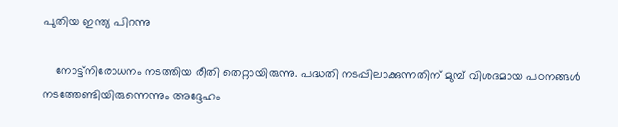പുതിയ ഇന്ത്യ പിറന്നു

    നോട്ട്‌നിരോധനം നടത്തിയ രീതി തെറ്റായിരുന്നു. പദ്ധതി നടപ്പിലാക്കുന്നതിന് മുമ്പ് വിശദമായ പഠനങ്ങള്‍ നടത്തേണ്ടിയിരുന്നെന്നും അദ്ദേഹം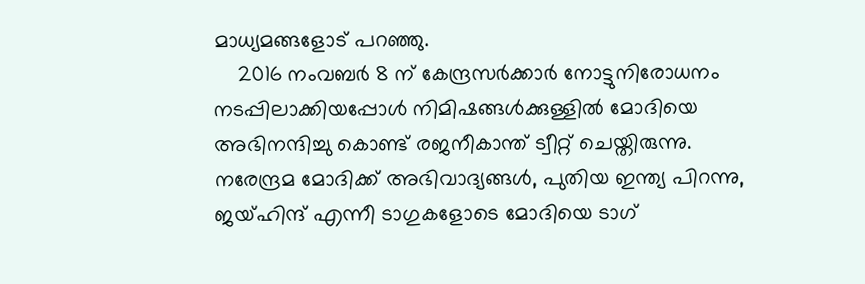മാധ്യമങ്ങളോട് പറഞ്ഞു.
    2016 നംവബര്‍ 8 ന് കേന്ദ്രസര്‍ക്കാര്‍ നോട്ടുനിരോധനം നടപ്പിലാക്കിയപ്പോള്‍ നിമിഷങ്ങള്‍ക്കുള്ളില്‍ മോദിയെ അഭിനന്ദിച്ചു കൊണ്ട് രജനീകാന്ത് ട്വീറ്റ് ചെയ്തിരുന്നു. നരേന്ദ്രമ മോദിക്ക് അഭിവാദ്യങ്ങള്‍, പുതിയ ഇന്ത്യ പിറന്നു, ജയ്ഹിന്ദ് എന്നീ ടാഗുകളോടെ മോദിയെ ടാഗ്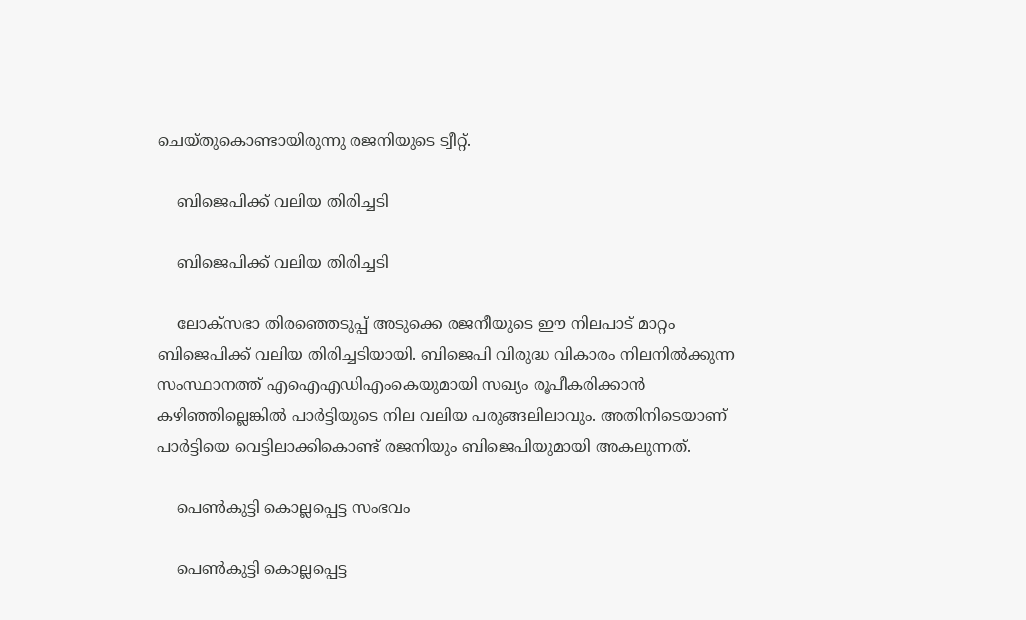ചെയ്തുകൊണ്ടായിരുന്നു രജനിയുടെ ട്വീറ്റ്.

    ബിജെപിക്ക് വലിയ തിരിച്ചടി

    ബിജെപിക്ക് വലിയ തിരിച്ചടി

    ലോക്‌സഭാ തിരഞ്ഞെടുപ്പ് അടുക്കെ രജനീയുടെ ഈ നിലപാട് മാറ്റം ബിജെപിക്ക് വലിയ തിരിച്ചടിയായി. ബിജെപി വിരുദ്ധ വികാരം നിലനില്‍ക്കുന്ന സംസ്ഥാനത്ത് എഐഎഡിഎംകെയുമായി സഖ്യം രൂപീകരിക്കാന്‍ കഴിഞ്ഞില്ലെങ്കില്‍ പാര്‍ട്ടിയുടെ നില വലിയ പരുങ്ങലിലാവും. അതിനിടെയാണ് പാര്‍ട്ടിയെ വെട്ടിലാക്കികൊണ്ട് രജനിയും ബിജെപിയുമായി അകലുന്നത്.

    പെണ്‍കുട്ടി കൊല്ലപ്പെട്ട സംഭവം

    പെണ്‍കുട്ടി കൊല്ലപ്പെട്ട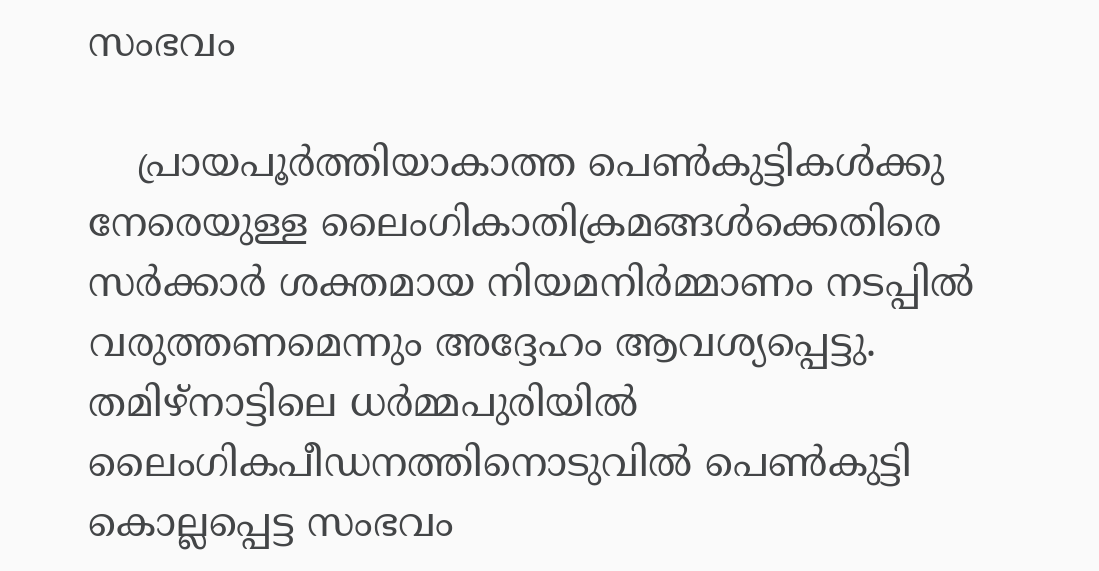സംഭവം

    പ്രായപൂര്‍ത്തിയാകാത്ത പെണ്‍കുട്ടികള്‍ക്കു നേരെയുള്ള ലൈംഗികാതിക്രമങ്ങള്‍ക്കെതിരെ സര്‍ക്കാര്‍ ശക്തമായ നിയമനിര്‍മ്മാണം നടപ്പില്‍ വരുത്തണമെന്നും അദ്ദേഹം ആവശ്യപ്പെട്ടു. തമിഴ്‌നാട്ടിലെ ധര്‍മ്മപുരിയില്‍ ലൈംഗികപീഡനത്തിനൊടുവില്‍ പെണ്‍കുട്ടി കൊല്ലപ്പെട്ട സംഭവം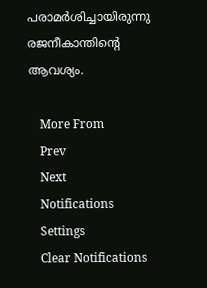പരാമര്‍ശിച്ചായിരുന്നു രജനീകാന്തിന്റെ ആവശ്യം.

    More From
    Prev
    Next
    Notifications
    Settings
    Clear Notifications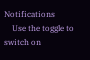Notifications
    Use the toggle to switch on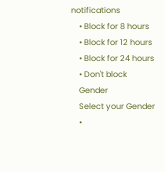notifications
    • Block for 8 hours
    • Block for 12 hours
    • Block for 24 hours
    • Don't block
    Gender
    Select your Gender
    •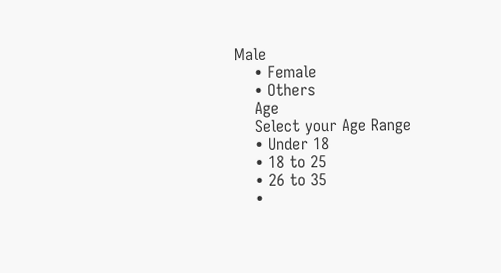Male
    • Female
    • Others
    Age
    Select your Age Range
    • Under 18
    • 18 to 25
    • 26 to 35
    •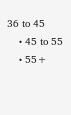36 to 45
    • 45 to 55
    • 55+